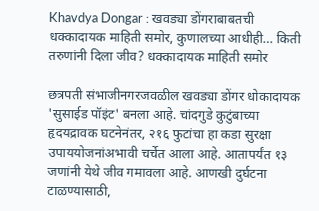Khavdya Dongar : खवड्या डोंगराबाबतची धक्कादायक माहिती समोर, कुणालच्या आधीही… किती तरुणांनी दिला जीव? धक्कादायक माहिती समोर

छत्रपती संभाजीनगरजवळील खवड्या डोंगर धोकादायक 'सुसाईड पॉइंट' बनला आहे. चांदगुडे कुटुंबाच्या हृदयद्रावक घटनेनंतर, २१६ फुटांचा हा कडा सुरक्षा उपाययोजनांअभावी चर्चेत आला आहे. आतापर्यंत १३ जणांनी येथे जीव गमावला आहे. आणखी दुर्घटना टाळण्यासाठी,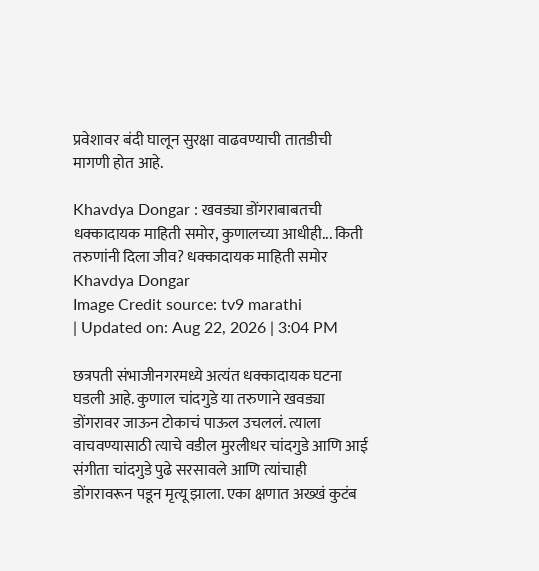प्रवेशावर बंदी घालून सुरक्षा वाढवण्याची तातडीची मागणी होत आहे.

Khavdya Dongar : खवड्या डोंगराबाबतची धक्कादायक माहिती समोर, कुणालच्या आधीही... किती तरुणांनी दिला जीव? धक्कादायक माहिती समोर
Khavdya Dongar
Image Credit source: tv9 marathi
| Updated on: Aug 22, 2026 | 3:04 PM

छत्रपती संभाजीनगरमध्ये अत्यंत धक्कादायक घटना घडली आहे. कुणाल चांदगुडे या तरुणाने खवड्या डोंगरावर जाऊन टोकाचं पाऊल उचललं. त्याला वाचवण्यासाठी त्याचे वडील मुरलीधर चांदगुडे आणि आई संगीता चांदगुडे पुढे सरसावले आणि त्यांचाही डोंगरावरून पडून मृत्यू झाला. एका क्षणात अख्खं कुटंब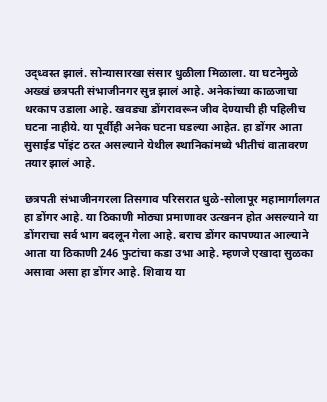उद्ध्वस्त झालं. सोन्यासारखा संसार धुळीला मिळाला. या घटनेमुळे अख्खं छत्रपती संभाजीनगर सुन्न झालं आहे. अनेकांच्या काळजाचा थरकाप उडाला आहे. खवड्या डोंगरावरून जीव देण्याची ही पहिलीच घटना नाहीये. या पूर्वीही अनेक घटना घडल्या आहेत. हा डोंगर आता सुसाईड पॉइंट ठरत असल्याने येथील स्थानिकांमध्ये भीतीचं वातावरण तयार झालं आहे.

छत्रपती संभाजीनगरला तिसगाव परिसरात धुळे-सोलापूर महामार्गालगत हा डोंगर आहे. या ठिकाणी मोठ्या प्रमाणावर उत्खनन होत असल्याने या डोंगराचा सर्व भाग बदलून गेला आहे. बराच डोंगर कापण्यात आल्याने आता या ठिकाणी 246 फुटांचा कडा उभा आहे. म्हणजे एखादा सुळका असावा असा हा डोंगर आहे. शिवाय या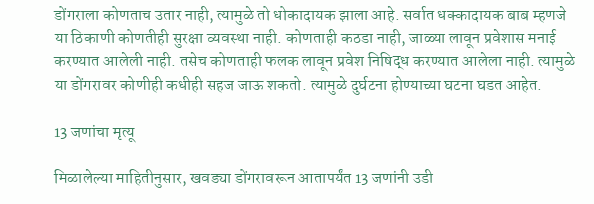डोंगराला कोणताच उतार नाही, त्यामुळे तो धोकादायक झाला आहे. सर्वात धक्कादायक बाब म्हणजे या ठिकाणी कोणतीही सुरक्षा व्यवस्था नाही. कोणताही कठडा नाही, जाळ्या लावून प्रवेशास मनाई करण्यात आलेली नाही. तसेच कोणताही फलक लावून प्रवेश निषिद्ध करण्यात आलेला नाही. त्यामुळे या डोंगरावर कोणीही कधीही सहज जाऊ शकतो. त्यामुळे दुर्घटना होण्याच्या घटना घडत आहेत.

13 जणांचा मृत्यू

मिळालेल्या माहितीनुसार, खवड्या डोंगरावरून आतापर्यंत 13 जणांनी उडी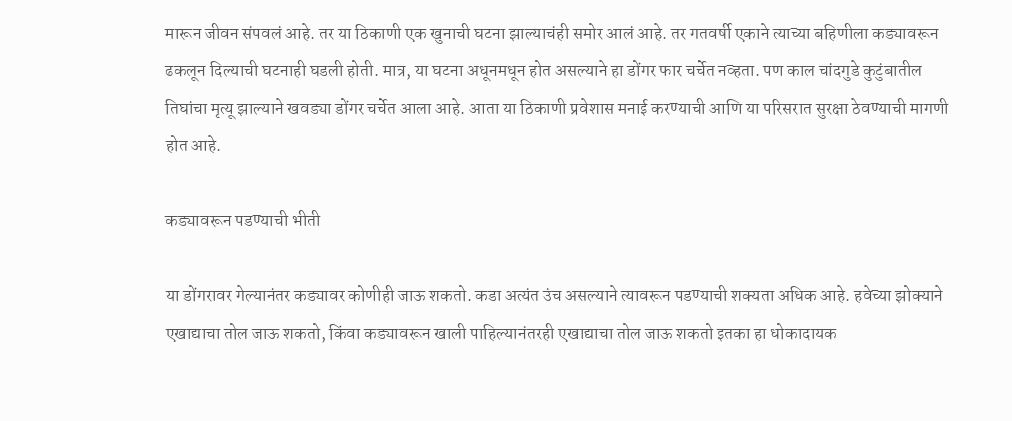मारून जीवन संपवलं आहे. तर या ठिकाणी एक खुनाची घटना झाल्याचंही समोर आलं आहे. तर गतवर्षी एकाने त्याच्या बहिणीला कड्यावरून ढकलून दिल्याची घटनाही घडली होती. मात्र, या घटना अधूनमधून होत असल्याने हा डोंगर फार चर्चेत नव्हता. पण काल चांदगुडे कुटुंबातील तिघांचा मृत्यू झाल्याने खवड्या डोंगर चर्चेत आला आहे. आता या ठिकाणी प्रवेशास मनाई करण्याची आणि या परिसरात सुरक्षा ठेवण्याची मागणी होत आहे.

कड्यावरून पडण्याची भीती

या डोंगरावर गेल्यानंतर कड्यावर कोणीही जाऊ शकतो. कडा अत्यंत उंच असल्याने त्यावरून पडण्याची शक्यता अधिक आहे. हवेच्या झोक्याने एखाद्याचा तोल जाऊ शकतो, किंवा कड्यावरून खाली पाहिल्यानंतरही एखाद्याचा तोल जाऊ शकतो इतका हा धोकादायक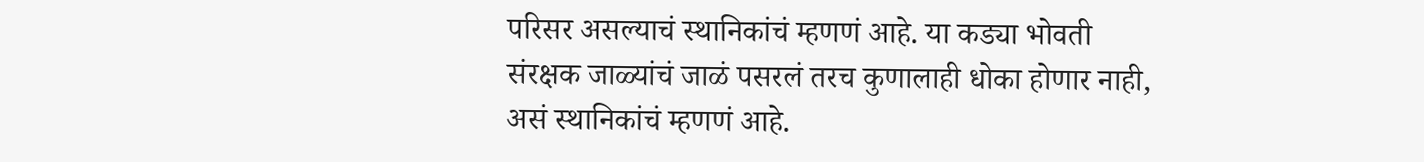परिसर असल्याचं स्थानिकांचं म्हणणं आहे. या कड्या भोवती संरक्षक जाळ्यांचं जाळं पसरलं तरच कुणालाही धोका होणार नाही, असं स्थानिकांचं म्हणणं आहे.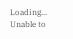Loading...
Unable to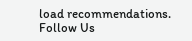load recommendations.
Follow Us